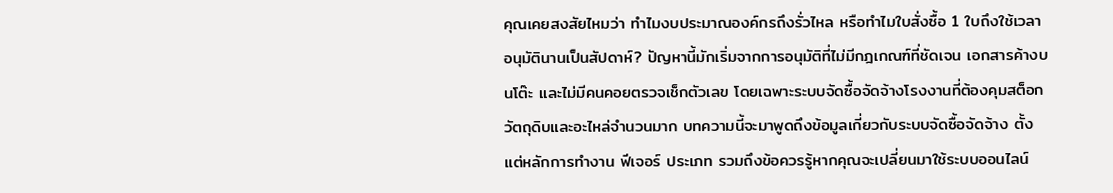คุณเคยสงสัยไหมว่า ทำไมงบประมาณองค์กรถึงรั่วไหล หรือทำไมใบสั่งซื้อ 1 ใบถึงใช้เวลาอนุมัตินานเป็นสัปดาห์? ปัญหานี้มักเริ่มจากการอนุมัติที่ไม่มีกฎเกณฑ์ที่ชัดเจน เอกสารค้างบนโต๊ะ และไม่มีคนคอยตรวจเช็กตัวเลข โดยเฉพาะระบบจัดซื้อจัดจ้างโรงงานที่ต้องคุมสต็อกวัตถุดิบและอะไหล่จำนวนมาก บทความนี้จะมาพูดถึงข้อมูลเกี่ยวกับระบบจัดซื้อจัดจ้าง ตั้งแต่หลักการทำงาน ฟีเจอร์ ประเภท รวมถึงข้อควรรู้หากคุณจะเปลี่ยนมาใช้ระบบออนไลน์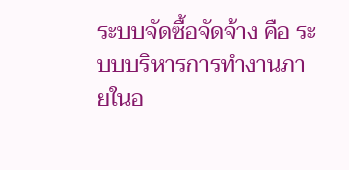ระบบจัดซื้อจัดจ้าง คือ ระบบบริหารการทำงานภายในอ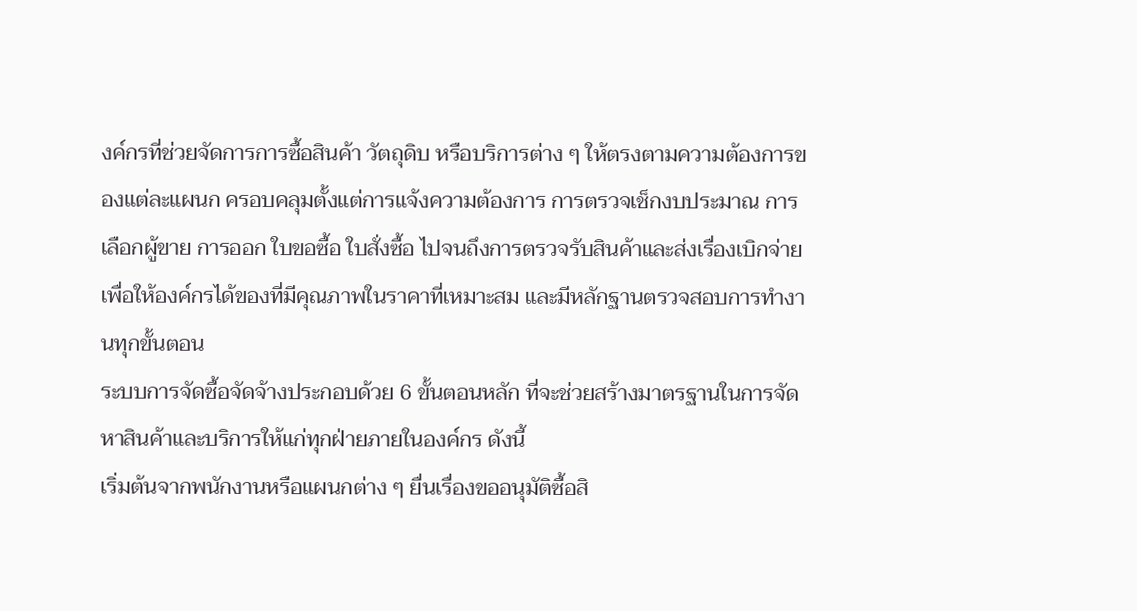งค์กรที่ช่วยจัดการการซื้อสินค้า วัตถุดิบ หรือบริการต่าง ๆ ให้ตรงตามความต้องการของแต่ละแผนก ครอบคลุมตั้งแต่การแจ้งความต้องการ การตรวจเช็กงบประมาณ การเลือกผู้ขาย การออก ใบขอซื้อ ใบสั่งซื้อ ไปจนถึงการตรวจรับสินค้าและส่งเรื่องเบิกจ่าย เพื่อให้องค์กรได้ของที่มีคุณภาพในราคาที่เหมาะสม และมีหลักฐานตรวจสอบการทำงานทุกขั้นตอน
ระบบการจัดซื้อจัดจ้างประกอบด้วย 6 ขั้นตอนหลัก ที่จะช่วยสร้างมาตรฐานในการจัดหาสินค้าและบริการให้แก่ทุกฝ่ายภายในองค์กร ดังนี้
เริ่มต้นจากพนักงานหรือแผนกต่าง ๆ ยื่นเรื่องขออนุมัติซื้อสิ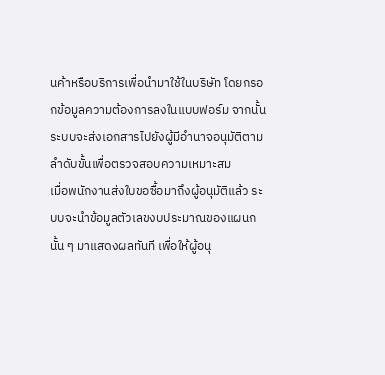นค้าหรือบริการเพื่อนำมาใช้ในบริษัท โดยกรอกข้อมูลความต้องการลงในแบบฟอร์ม จากนั้นระบบจะส่งเอกสารไปยังผู้มีอำนาจอนุมัติตามลำดับขั้นเพื่อตรวจสอบความเหมาะสม
เมื่อพนักงานส่งใบขอซื้อมาถึงผู้อนุมัติแล้ว ระบบจะนำข้อมูลตัวเลขงบประมาณของแผนกนั้น ๆ มาแสดงผลทันที เพื่อให้ผู้อนุ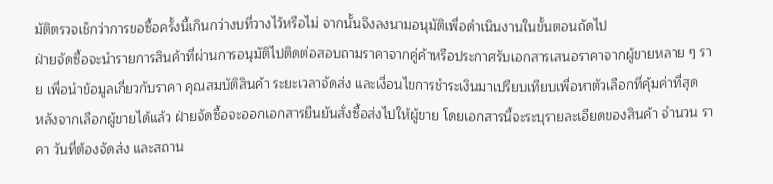มัติตรวจเช็กว่าการขอซื้อครั้งนี้เกินกว่างบที่วางไว้หรือไม่ จากนั้นจึงลงนามอนุมัติเพื่อดำเนินงานในขั้นตอนถัดไป
ฝ่ายจัดซื้อจะนำรายการสินค้าที่ผ่านการอนุมัติไปติดต่อสอบถามราคาจากคู่ค้าหรือประกาศรับเอกสารเสนอราคาจากผู้ขายหลาย ๆ ราย เพื่อนำข้อมูลเกี่ยวกับราคา คุณสมบัติสินค้า ระยะเวลาจัดส่ง และเงื่อนไขการชำระเงินมาเปรียบเทียบเพื่อหาตัวเลือกที่คุ้มค่าที่สุด
หลังจากเลือกผู้ขายได้แล้ว ฝ่ายจัดซื้อจะออกเอกสารยืนยันสั่งซื้อส่งไปให้ผู้ขาย โดยเอกสารนี้จะระบุรายละเอียดของสินค้า จำนวน ราคา วันที่ต้องจัดส่ง และสถาน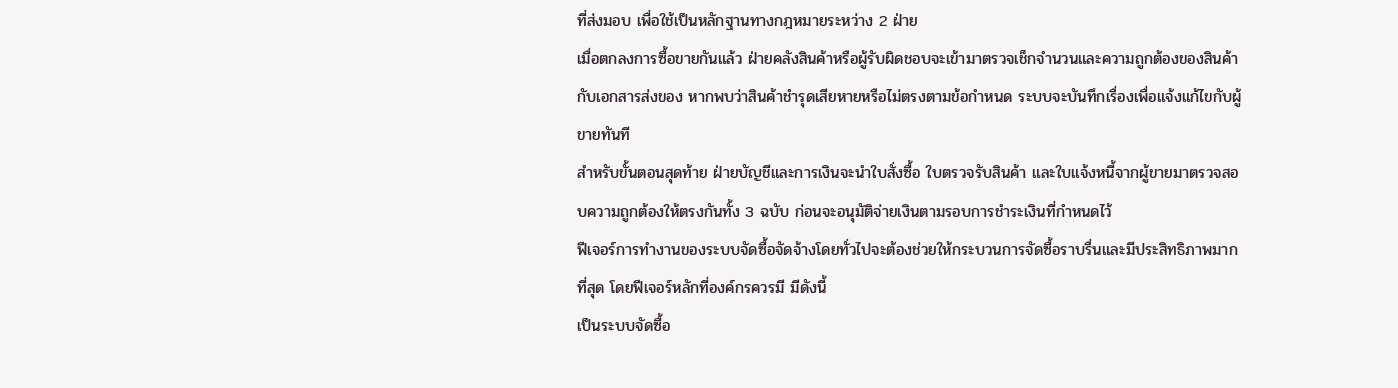ที่ส่งมอบ เพื่อใช้เป็นหลักฐานทางกฎหมายระหว่าง 2 ฝ่าย
เมื่อตกลงการซื้อขายกันแล้ว ฝ่ายคลังสินค้าหรือผู้รับผิดชอบจะเข้ามาตรวจเช็กจำนวนและความถูกต้องของสินค้ากับเอกสารส่งของ หากพบว่าสินค้าชำรุดเสียหายหรือไม่ตรงตามข้อกำหนด ระบบจะบันทึกเรื่องเพื่อแจ้งแก้ไขกับผู้ขายทันที
สำหรับขั้นตอนสุดท้าย ฝ่ายบัญชีและการเงินจะนำใบสั่งซื้อ ใบตรวจรับสินค้า และใบแจ้งหนี้จากผู้ขายมาตรวจสอบความถูกต้องให้ตรงกันทั้ง 3 ฉบับ ก่อนจะอนุมัติจ่ายเงินตามรอบการชำระเงินที่กำหนดไว้
ฟีเจอร์การทำงานของระบบจัดซื้อจัดจ้างโดยทั่วไปจะต้องช่วยให้กระบวนการจัดซื้อราบรื่นและมีประสิทธิภาพมากที่สุด โดยฟีเจอร์หลักที่องค์กรควรมี มีดังนี้
เป็นระบบจัดซื้อ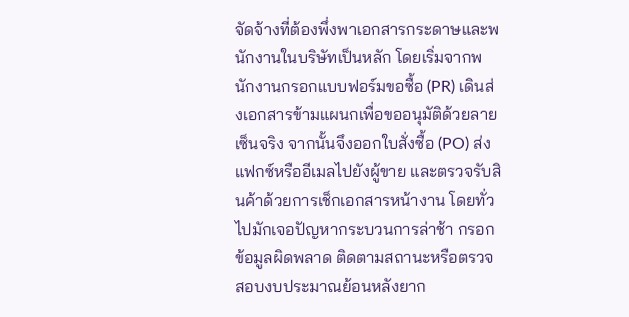จัดจ้างที่ต้องพึ่งพาเอกสารกระดาษและพนักงานในบริษัทเป็นหลัก โดยเริ่มจากพนักงานกรอกแบบฟอร์มขอซื้อ (PR) เดินส่งเอกสารข้ามแผนกเพื่อขออนุมัติด้วยลายเซ็นจริง จากนั้นจึงออกใบสั่งซื้อ (PO) ส่งแฟกซ์หรืออีเมลไปยังผู้ขาย และตรวจรับสินค้าด้วยการเช็กเอกสารหน้างาน โดยทั่วไปมักเจอปัญหากระบวนการล่าช้า กรอกข้อมูลผิดพลาด ติดตามสถานะหรือตรวจสอบงบประมาณย้อนหลังยาก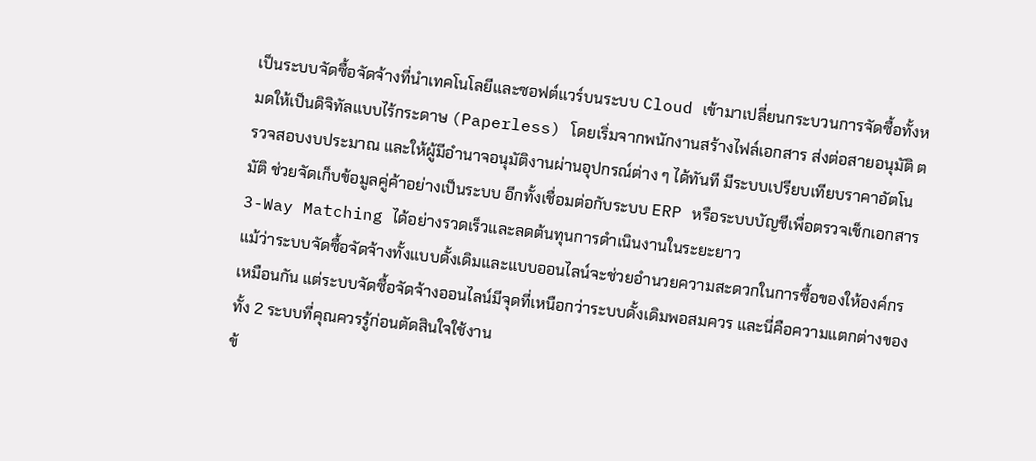เป็นระบบจัดซื้อจัดจ้างที่นำเทคโนโลยีและซอฟต์แวร์บนระบบ Cloud เข้ามาเปลี่ยนกระบวนการจัดซื้อทั้งหมดให้เป็นดิจิทัลแบบไร้กระดาษ (Paperless) โดยเริ่มจากพนักงานสร้างไฟล์เอกสาร ส่งต่อสายอนุมัติ ตรวจสอบงบประมาณ และให้ผู้มีอำนาจอนุมัติงานผ่านอุปกรณ์ต่าง ๆ ได้ทันที มีระบบเปรียบเทียบราคาอัตโนมัติ ช่วยจัดเก็บข้อมูลคู่ค้าอย่างเป็นระบบ อีกทั้งเชื่อมต่อกับระบบ ERP หรือระบบบัญชีเพื่อตรวจเช็กเอกสาร 3-Way Matching ได้อย่างรวดเร็วและลดต้นทุนการดำเนินงานในระยะยาว
แม้ว่าระบบจัดซื้อจัดจ้างทั้งแบบดั้งเดิมและแบบออนไลน์จะช่วยอำนวยความสะดวกในการซื้อของให้องค์กรเหมือนกัน แต่ระบบจัดซื้อจัดจ้างออนไลน์มีจุดที่เหนือกว่าระบบดั้งเดิมพอสมควร และนี่คือความแตกต่างของทั้ง 2 ระบบที่คุณควรรู้ก่อนตัดสินใจใช้งาน
ข้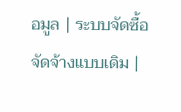อมูล | ระบบจัดซื้อจัดจ้างแบบเดิม |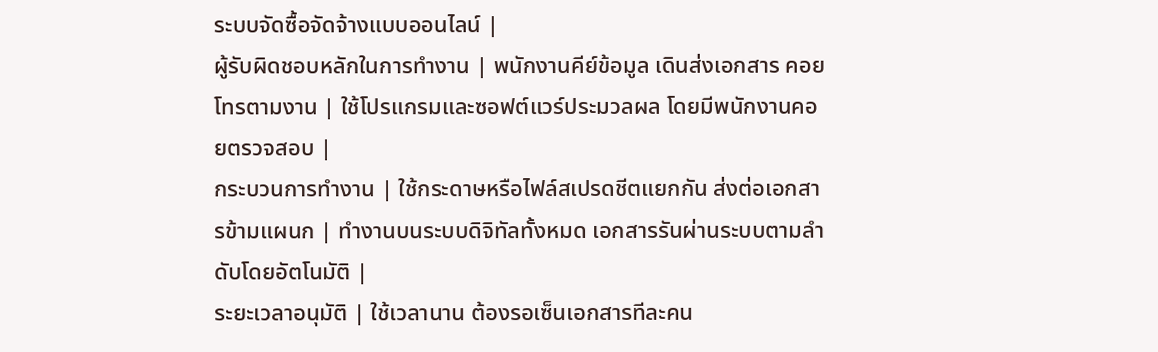ระบบจัดซื้อจัดจ้างแบบออนไลน์ |
ผู้รับผิดชอบหลักในการทำงาน | พนักงานคีย์ข้อมูล เดินส่งเอกสาร คอยโทรตามงาน | ใช้โปรแกรมและซอฟต์แวร์ประมวลผล โดยมีพนักงานคอยตรวจสอบ |
กระบวนการทำงาน | ใช้กระดาษหรือไฟล์สเปรดชีตแยกกัน ส่งต่อเอกสารข้ามแผนก | ทำงานบนระบบดิจิทัลทั้งหมด เอกสารรันผ่านระบบตามลำดับโดยอัตโนมัติ |
ระยะเวลาอนุมัติ | ใช้เวลานาน ต้องรอเซ็นเอกสารทีละคน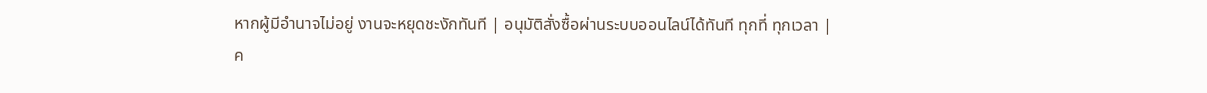หากผู้มีอำนาจไม่อยู่ งานจะหยุดชะงักทันที | อนุมัติสั่งซื้อผ่านระบบออนไลน์ได้ทันที ทุกที่ ทุกเวลา |
ค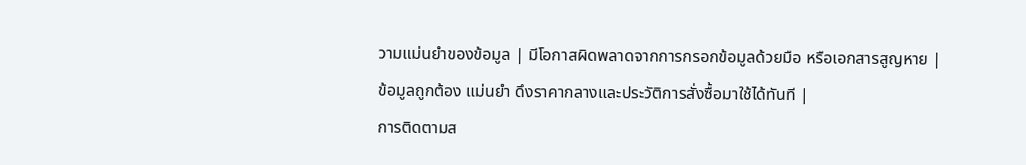วามแม่นยำของข้อมูล | มีโอกาสผิดพลาดจากการกรอกข้อมูลด้วยมือ หรือเอกสารสูญหาย | ข้อมูลถูกต้อง แม่นยำ ดึงราคากลางและประวัติการสั่งซื้อมาใช้ได้ทันที |
การติดตามส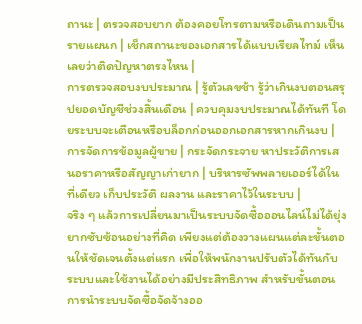ถานะ | ตรวจสอบยาก ต้องคอยโทรตามหรือเดินถามเป็นรายแผนก | เช็กสถานะของเอกสารได้แบบเรียลไทม์ เห็นเลยว่าติดปัญหาตรงไหน |
การตรวจสอบงบประมาณ | รู้ตัวเลขช้า รู้ว่าเกินงบตอนสรุปยอดบัญชีช่วงสิ้นเดือน | ควบคุมงบประมาณได้ทันที โดยระบบจะเตือนหรือบล็อกก่อนออกเอกสารหากเกินงบ |
การจัดการข้อมูลผู้ขาย | กระจัดกระจาย หาประวัติการเสนอราคาหรือสัญญาเก่ายาก | บริหารซัพพลายเออร์ได้ในที่เดียว เก็บประวัติ ผลงาน และราคาไว้ในระบบ |
จริง ๆ แล้วการเปลี่ยนมาเป็นระบบจัดซื้อออนไลน์ไม่ได้ยุ่งยากซับซ้อนอย่างที่คิด เพียงแต่ต้องวางแผนแต่ละขั้นตอนให้ชัดเจนตั้งแต่แรก เพื่อให้พนักงานปรับตัวได้ทันกับระบบและใช้งานได้อย่างมีประสิทธิภาพ สำหรับขั้นตอนการนำระบบจัดซื้อจัดจ้างออ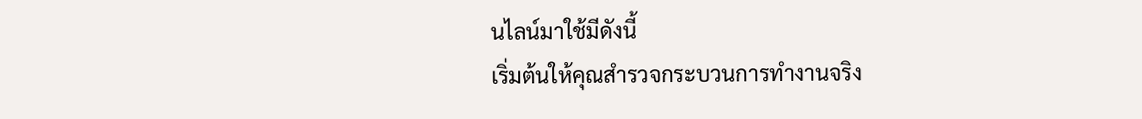นไลน์มาใช้มีดังนี้
เริ่มต้นให้คุณสำรวจกระบวนการทำงานจริง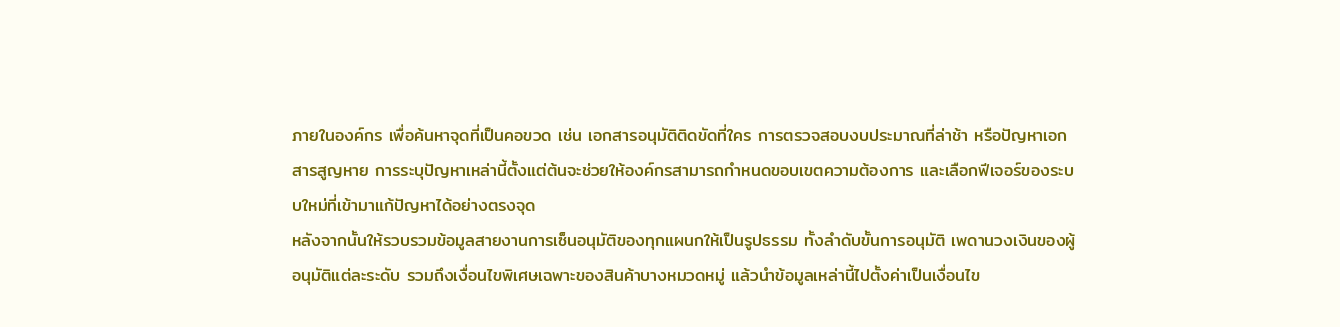ภายในองค์กร เพื่อค้นหาจุดที่เป็นคอขวด เช่น เอกสารอนุมัติติดขัดที่ใคร การตรวจสอบงบประมาณที่ล่าช้า หรือปัญหาเอกสารสูญหาย การระบุปัญหาเหล่านี้ตั้งแต่ต้นจะช่วยให้องค์กรสามารถกำหนดขอบเขตความต้องการ และเลือกฟีเจอร์ของระบบใหม่ที่เข้ามาแก้ปัญหาได้อย่างตรงจุด
หลังจากนั้นให้รวบรวมข้อมูลสายงานการเซ็นอนุมัติของทุกแผนกให้เป็นรูปธรรม ทั้งลำดับขั้นการอนุมัติ เพดานวงเงินของผู้อนุมัติแต่ละระดับ รวมถึงเงื่อนไขพิเศษเฉพาะของสินค้าบางหมวดหมู่ แล้วนำข้อมูลเหล่านี้ไปตั้งค่าเป็นเงื่อนไข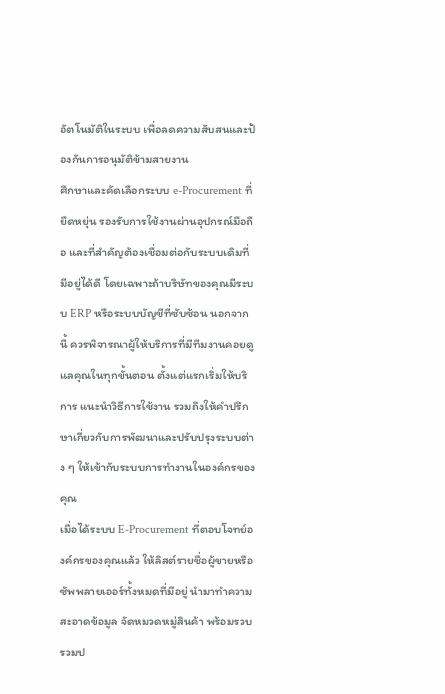อัตโนมัติในระบบ เพื่อลดความสับสนและป้องกันการอนุมัติข้ามสายงาน
ศึกษาและคัดเลือกระบบ e-Procurement ที่ยืดหยุ่น รองรับการใช้งานผ่านอุปกรณ์มือถือ และที่สำคัญต้องเชื่อมต่อกับระบบเดิมที่มีอยู่ได้ดี โดยเฉพาะถ้าบริษัทของคุณมีระบบ ERP หรือระบบบัญชีที่ซับซ้อน นอกจากนี้ ควรพิจารณาผู้ให้บริการที่มีทีมงานคอยดูแลคุณในทุกขั้นตอน ตั้งแต่แรกเริ่มให้บริการ แนะนำวิธีการใช้งาน รวมถึงให้คำปรึกษาเกี่ยวกับการพัฒนาและปรับปรุงระบบต่าง ๆ ให้เข้ากับระบบการทำงานในองค์กรของคุณ
เมื่อได้ระบบ E-Procurement ที่ตอบโจทย์องค์กรของคุณแล้ว ให้ลิสต์รายชื่อผู้ขายหรือซัพพลายเออร์ทั้งหมดที่มีอยู่ นำมาทำความสะอาดข้อมูล จัดหมวดหมู่สินค้า พร้อมรวบรวมป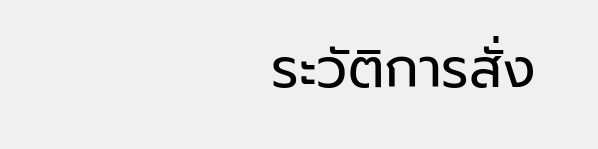ระวัติการสั่ง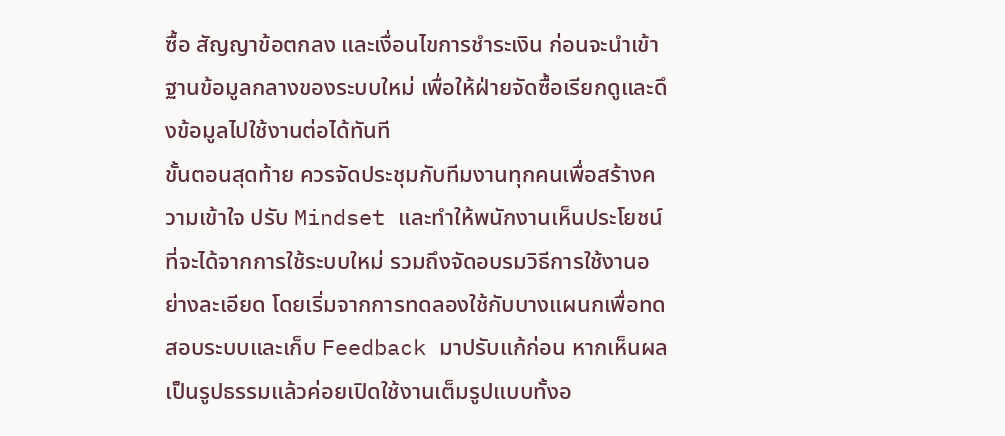ซื้อ สัญญาข้อตกลง และเงื่อนไขการชำระเงิน ก่อนจะนำเข้าฐานข้อมูลกลางของระบบใหม่ เพื่อให้ฝ่ายจัดซื้อเรียกดูและดึงข้อมูลไปใช้งานต่อได้ทันที
ขั้นตอนสุดท้าย ควรจัดประชุมกับทีมงานทุกคนเพื่อสร้างความเข้าใจ ปรับ Mindset และทำให้พนักงานเห็นประโยชน์ที่จะได้จากการใช้ระบบใหม่ รวมถึงจัดอบรมวิธีการใช้งานอย่างละเอียด โดยเริ่มจากการทดลองใช้กับบางแผนกเพื่อทดสอบระบบและเก็บ Feedback มาปรับแก้ก่อน หากเห็นผลเป็นรูปธรรมแล้วค่อยเปิดใช้งานเต็มรูปแบบทั้งอ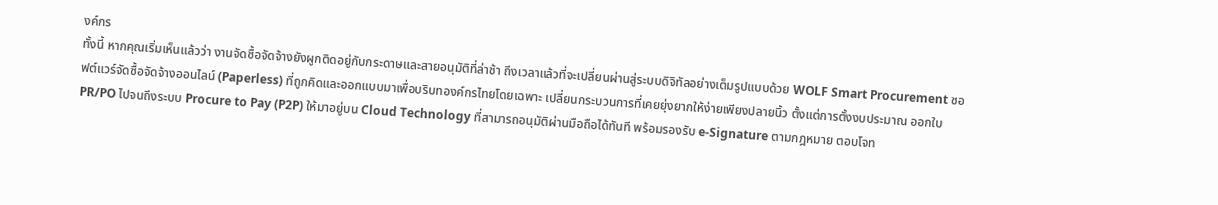งค์กร
ทั้งนี้ หากคุณเริ่มเห็นแล้วว่า งานจัดซื้อจัดจ้างยังผูกติดอยู่กับกระดาษและสายอนุมัติที่ล่าช้า ถึงเวลาแล้วที่จะเปลี่ยนผ่านสู่ระบบดิจิทัลอย่างเต็มรูปแบบด้วย WOLF Smart Procurement ซอฟต์แวร์จัดซื้อจัดจ้างออนไลน์ (Paperless) ที่ถูกคิดและออกแบบมาเพื่อบริบทองค์กรไทยโดยเฉพาะ เปลี่ยนกระบวนการที่เคยยุ่งยากให้ง่ายเพียงปลายนิ้ว ตั้งแต่การตั้งงบประมาณ ออกใบ PR/PO ไปจนถึงระบบ Procure to Pay (P2P) ให้มาอยู่บน Cloud Technology ที่สามารถอนุมัติผ่านมือถือได้ทันที พร้อมรองรับ e-Signature ตามกฎหมาย ตอบโจท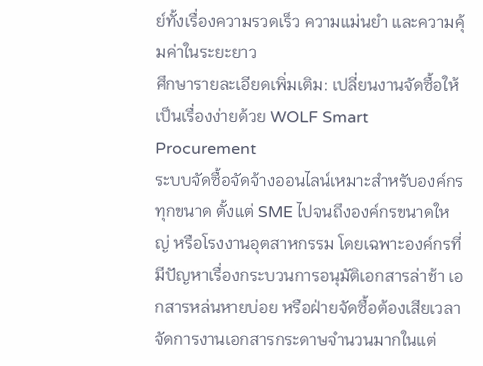ย์ทั้งเรื่องความรวดเร็ว ความแม่นยำ และความคุ้มค่าในระยะยาว
ศึกษารายละเอียดเพิ่มเติม: เปลี่ยนงานจัดซื้อให้เป็นเรื่องง่ายด้วย WOLF Smart Procurement
ระบบจัดซื้อจัดจ้างออนไลน์เหมาะสำหรับองค์กรทุกขนาด ตั้งแต่ SME ไปจนถึงองค์กรขนาดใหญ่ หรือโรงงานอุตสาหกรรม โดยเฉพาะองค์กรที่มีปัญหาเรื่องกระบวนการอนุมัติเอกสารล่าช้า เอกสารหล่นหายบ่อย หรือฝ่ายจัดซื้อต้องเสียเวลาจัดการงานเอกสารกระดาษจำนวนมากในแต่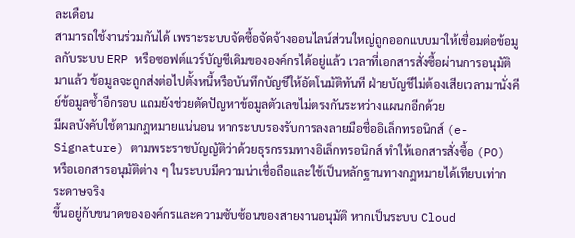ละเดือน
สามารถใช้งานร่วมกันได้ เพราะระบบจัดซื้อจัดจ้างออนไลน์ส่วนใหญ่ถูกออกแบบมาให้เชื่อมต่อข้อมูลกับระบบ ERP หรือซอฟต์แวร์บัญชีเดิมขององค์กรได้อยู่แล้ว เวลาที่เอกสารสั่งซื้อผ่านการอนุมัติมาแล้ว ข้อมูลจะถูกส่งต่อไปตั้งหนี้หรือบันทึกบัญชีให้อัตโนมัติทันที ฝ่ายบัญชีไม่ต้องเสียเวลามานั่งคีย์ข้อมูลซ้ำอีกรอบ แถมยังช่วยตัดปัญหาข้อมูลตัวเลขไม่ตรงกันระหว่างแผนกอีกด้วย
มีผลบังคับใช้ตามกฎหมายแน่นอน หากระบบรองรับการลงลายมือชื่ออิเล็กทรอนิกส์ (e-Signature) ตามพระราชบัญญัติว่าด้วยธุรกรรมทางอิเล็กทรอนิกส์ ทำให้เอกสารสั่งซื้อ (PO) หรือเอกสารอนุมัติต่าง ๆ ในระบบมีความน่าเชื่อถือและใช้เป็นหลักฐานทางกฎหมายได้เทียบเท่ากระดาษจริง
ขึ้นอยู่กับขนาดขององค์กรและความซับซ้อนของสายงานอนุมัติ หากเป็นระบบ Cloud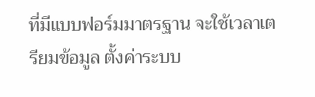ที่มีแบบฟอร์มมาตรฐาน จะใช้เวลาเตรียมข้อมูล ตั้งค่าระบบ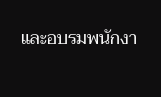และอบรมพนักงา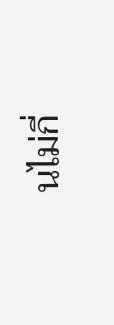นไม่กี่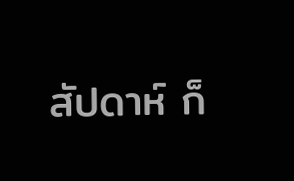สัปดาห์ ก็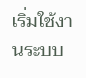เริ่มใช้งานระบบ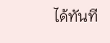ได้ทันที